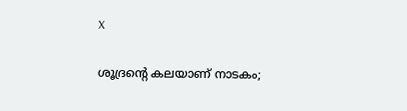X

ശൂദ്രന്റെ കലയാണ്‌ നാടകം;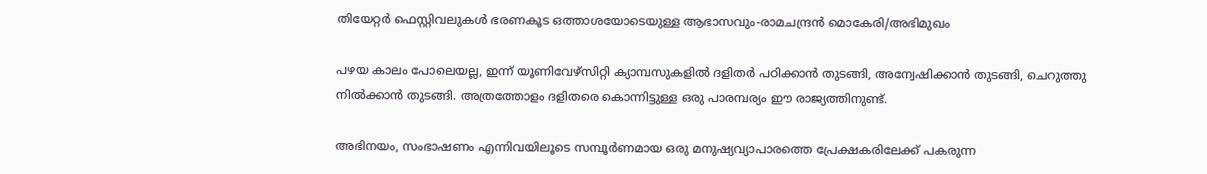തിയേറ്റർ ഫെസ്റ്റിവലുകൾ ഭരണകൂട ഒത്താശയോടെയുള്ള ആഭാസവും-രാമചന്ദ്രന്‍ മൊകേരി/അഭിമുഖം

പഴയ കാലം പോലെയല്ല, ഇന്ന് യൂണിവേഴ്സിറ്റി ക്യാമ്പസുകളിൽ ദളിതർ പഠിക്കാൻ തുടങ്ങി, അന്വേഷിക്കാൻ തുടങ്ങി, ചെറുത്തു നിൽക്കാൻ തുടങ്ങി. അത്രത്തോളം ദളിതരെ കൊന്നിട്ടുള്ള ഒരു പാരമ്പര്യം ഈ രാജ്യത്തിനുണ്ട്.

അഭിനയം, സംഭാഷണം എന്നിവയിലൂടെ സമ്പൂർണമായ ഒരു മനുഷ്യവ്യാപാരത്തെ പ്രേക്ഷകരിലേക്ക് പകരുന്ന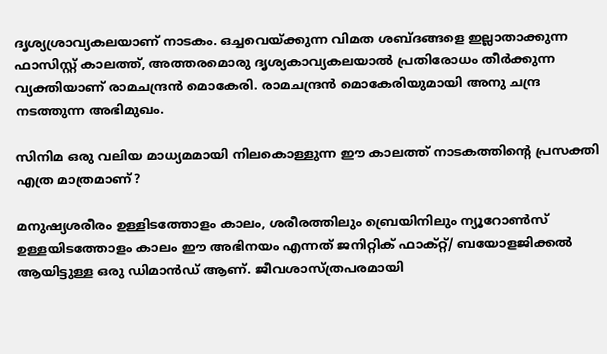ദൃശ്യശ്രാവ്യകലയാണ് നാടകം. ഒച്ചവെയ്ക്കുന്ന വിമത ശബ്ദങ്ങളെ ഇല്ലാതാക്കുന്ന ഫാസിസ്റ്റ് കാലത്ത്, അത്തരമൊരു ദൃശ്യകാവ്യകലയാൽ പ്രതിരോധം തീർക്കുന്ന വ്യക്തിയാണ് രാമചന്ദ്രൻ മൊകേരി. രാമചന്ദ്രൻ മൊകേരിയുമായി അനു ചന്ദ്ര നടത്തുന്ന അഭിമുഖം.

സിനിമ ഒരു വലിയ മാധ്യമമായി നിലകൊള്ളുന്ന ഈ കാലത്ത് നാടകത്തിന്റെ പ്രസക്തി എത്ര മാത്രമാണ്?

മനുഷ്യശരീരം ഉള്ളിടത്തോളം കാലം, ശരീരത്തിലും ബ്രെയിനിലും ന്യൂറോണ്‍സ് ഉള്ളയിടത്തോളം കാലം ഈ അഭിനയം എന്നത് ജനിറ്റിക് ഫാക്റ്റ്/ ബയോളജിക്കൽ ആയിട്ടുള്ള ഒരു ഡിമാൻഡ് ആണ്. ജീവശാസ്ത്രപരമായി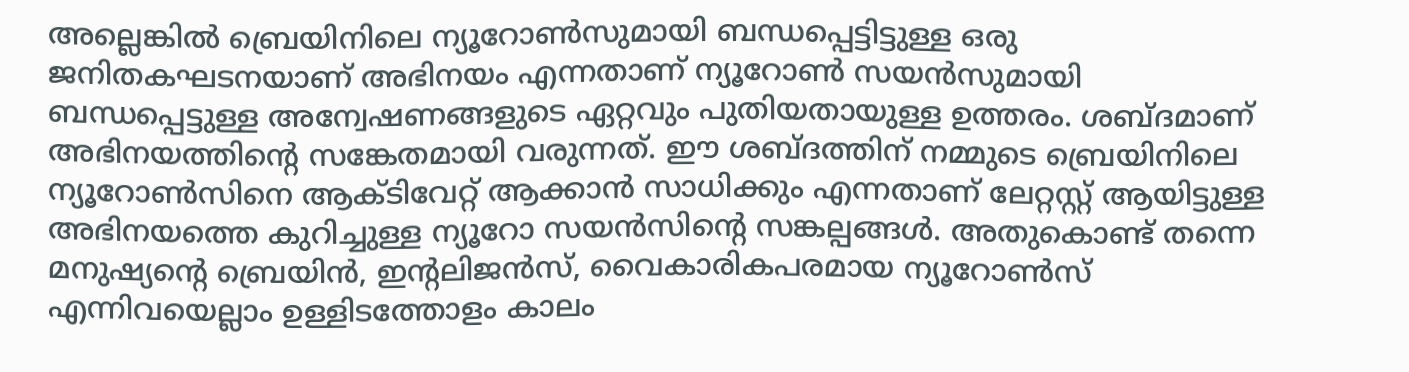അല്ലെങ്കിൽ ബ്രെയിനിലെ ന്യൂറോണ്‍സുമായി ബന്ധപ്പെട്ടിട്ടുള്ള ഒരു ജനിതകഘടനയാണ് അഭിനയം എന്നതാണ് ന്യൂറോണ്‍ സയന്‍സുമായി ബന്ധപ്പെട്ടുള്ള അന്വേഷണങ്ങളുടെ ഏറ്റവും പുതിയതായുള്ള ഉത്തരം. ശബ്ദമാണ് അഭിനയത്തിന്റെ സങ്കേതമായി വരുന്നത്. ഈ ശബ്ദത്തിന് നമ്മുടെ ബ്രെയിനിലെ ന്യൂറോണ്‍സിനെ ആക്ടിവേറ്റ് ആക്കാൻ സാധിക്കും എന്നതാണ് ലേറ്റസ്റ്റ് ആയിട്ടുള്ള അഭിനയത്തെ കുറിച്ചുള്ള ന്യൂറോ സയൻസിന്റെ സങ്കല്പങ്ങൾ. അതുകൊണ്ട് തന്നെ മനുഷ്യന്റെ ബ്രെയിൻ, ഇന്റലിജൻസ്, വൈകാരികപരമായ ന്യൂറോണ്‍സ് എന്നിവയെല്ലാം ഉള്ളിടത്തോളം കാലം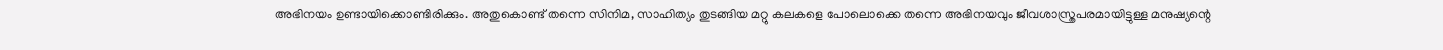അഭിനയം ഉണ്ടായിക്കൊണ്ടിരിക്കും. അതുകൊണ്ട് തന്നെ സിനിമ, സാഹിത്യം തുടങ്ങിയ മറ്റു കലകളെ പോലൊക്കെ തന്നെ അഭിനയവും ജീവശാസ്ത്രപരമായിട്ടുള്ള മനുഷ്യന്റെ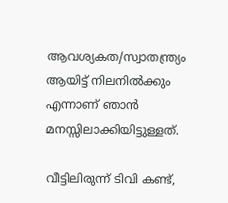ആവശ്യകത/സ്വാതന്ത്ര്യം ആയിട്ട് നിലനിൽക്കും എന്നാണ് ഞാൻ മനസ്സിലാക്കിയിട്ടുള്ളത്.

വീട്ടിലിരുന്ന് ടിവി കണ്ട്,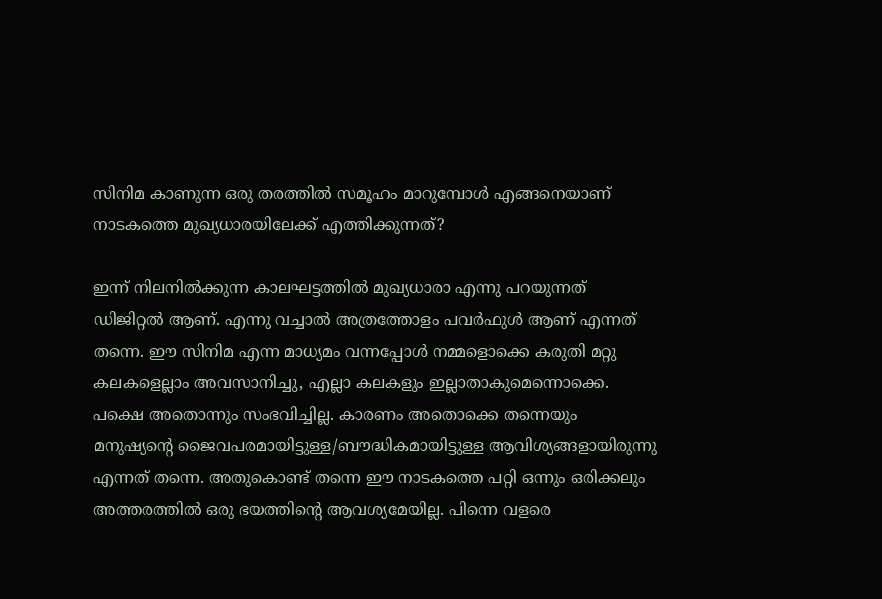സിനിമ കാണുന്ന ഒരു തരത്തിൽ സമൂഹം മാറുമ്പോൾ എങ്ങനെയാണ് നാടകത്തെ മുഖ്യധാരയിലേക്ക് എത്തിക്കുന്നത്?

ഇന്ന് നിലനിൽക്കുന്ന കാലഘട്ടത്തിൽ മുഖ്യധാരാ എന്നു പറയുന്നത് ഡിജിറ്റൽ ആണ്. എന്നു വച്ചാൽ അത്രത്തോളം പവർഫുൾ ആണ് എന്നത് തന്നെ. ഈ സിനിമ എന്ന മാധ്യമം വന്നപ്പോൾ നമ്മളൊക്കെ കരുതി മറ്റു കലകളെല്ലാം അവസാനിച്ചു, എല്ലാ കലകളും ഇല്ലാതാകുമെന്നൊക്കെ. പക്ഷെ അതൊന്നും സംഭവിച്ചില്ല. കാരണം അതൊക്കെ തന്നെയും മനുഷ്യന്റെ ജൈവപരമായിട്ടുള്ള/ബൗദ്ധികമായിട്ടുള്ള ആവിശ്യങ്ങളായിരുന്നു എന്നത് തന്നെ. അതുകൊണ്ട് തന്നെ ഈ നാടകത്തെ പറ്റി ഒന്നും ഒരിക്കലും അത്തരത്തിൽ ഒരു ഭയത്തിന്റെ ആവശ്യമേയില്ല. പിന്നെ വളരെ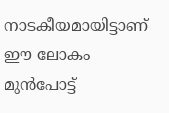നാടകീയമായിട്ടാണ് ഈ ലോകം മുൻപോട്ട്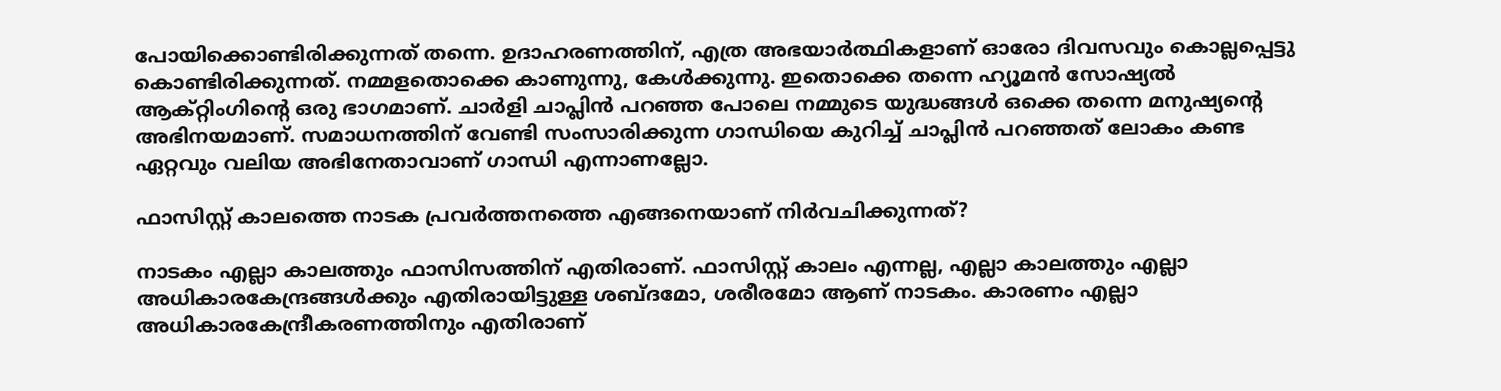പോയിക്കൊണ്ടിരിക്കുന്നത് തന്നെ. ഉദാഹരണത്തിന്, എത്ര അഭയാർത്ഥികളാണ് ഓരോ ദിവസവും കൊല്ലപ്പെട്ടു കൊണ്ടിരിക്കുന്നത്. നമ്മളതൊക്കെ കാണുന്നു, കേൾക്കുന്നു. ഇതൊക്കെ തന്നെ ഹ്യൂമൻ സോഷ്യൽ ആക്റ്റിംഗിന്റെ ഒരു ഭാഗമാണ്. ചാർളി ചാപ്ലിൻ പറഞ്ഞ പോലെ നമ്മുടെ യുദ്ധങ്ങൾ ഒക്കെ തന്നെ മനുഷ്യന്റെ അഭിനയമാണ്. സമാധനത്തിന് വേണ്ടി സംസാരിക്കുന്ന ഗാന്ധിയെ കുറിച്ച് ചാപ്ലിൻ പറഞ്ഞത് ലോകം കണ്ട ഏറ്റവും വലിയ അഭിനേതാവാണ് ഗാന്ധി എന്നാണല്ലോ.

ഫാസിസ്റ്റ് കാലത്തെ നാടക പ്രവർത്തനത്തെ എങ്ങനെയാണ് നിർവചിക്കുന്നത്?

നാടകം എല്ലാ കാലത്തും ഫാസിസത്തിന് എതിരാണ്. ഫാസിസ്റ്റ് കാലം എന്നല്ല, എല്ലാ കാലത്തും എല്ലാ അധികാരകേന്ദ്രങ്ങൾക്കും എതിരായിട്ടുള്ള ശബ്ദമോ, ശരീരമോ ആണ് നാടകം. കാരണം എല്ലാ അധികാരകേന്ദ്രീകരണത്തിനും എതിരാണ്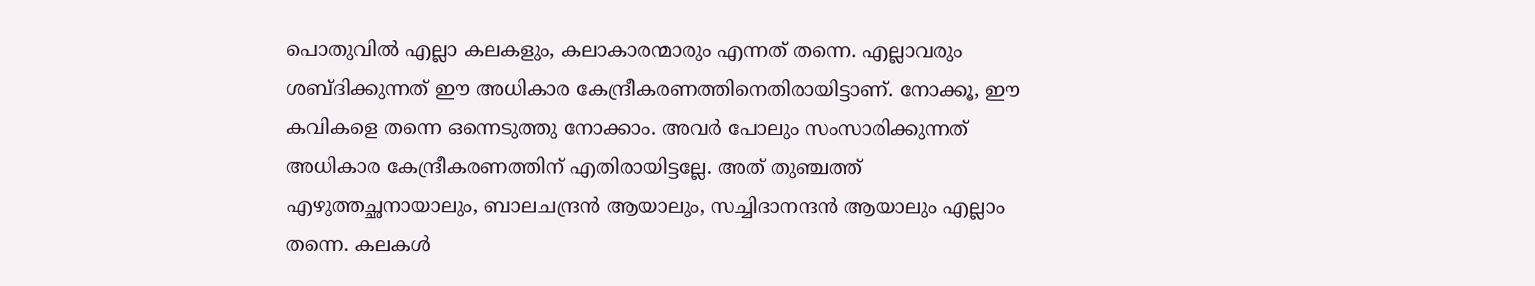പൊതുവിൽ എല്ലാ കലകളും, കലാകാരന്മാരും എന്നത് തന്നെ. എല്ലാവരും ശബ്‌ദിക്കുന്നത് ഈ അധികാര കേന്ദ്രീകരണത്തിനെതിരായിട്ടാണ്. നോക്കൂ, ഈ കവികളെ തന്നെ ഒന്നെടുത്തു നോക്കാം. അവർ പോലും സംസാരിക്കുന്നത് അധികാര കേന്ദ്രീകരണത്തിന് എതിരായിട്ടല്ലേ. അത് തുഞ്ചത്ത് എഴുത്തച്ഛനായാലും, ബാലചന്ദ്രൻ ആയാലും, സച്ചിദാനന്ദൻ ആയാലും എല്ലാം തന്നെ. കലകൾ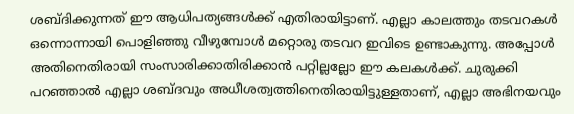ശബ്‌ദിക്കുന്നത് ഈ ആധിപത്യങ്ങൾക്ക് എതിരായിട്ടാണ്. എല്ലാ കാലത്തും തടവറകൾ ഒന്നൊന്നായി പൊളിഞ്ഞു വീഴുമ്പോൾ മറ്റൊരു തടവറ ഇവിടെ ഉണ്ടാകുന്നു. അപ്പോൾ അതിനെതിരായി സംസാരിക്കാതിരിക്കാൻ പറ്റില്ലല്ലോ ഈ കലകൾക്ക്. ചുരുക്കി പറഞ്ഞാൽ എല്ലാ ശബ്ദവും അധീശത്വത്തിനെതിരായിട്ടുള്ളതാണ്, എല്ലാ അഭിനയവും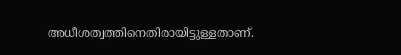അധീശത്വത്തിനെതിരായിട്ടുള്ളതാണ്.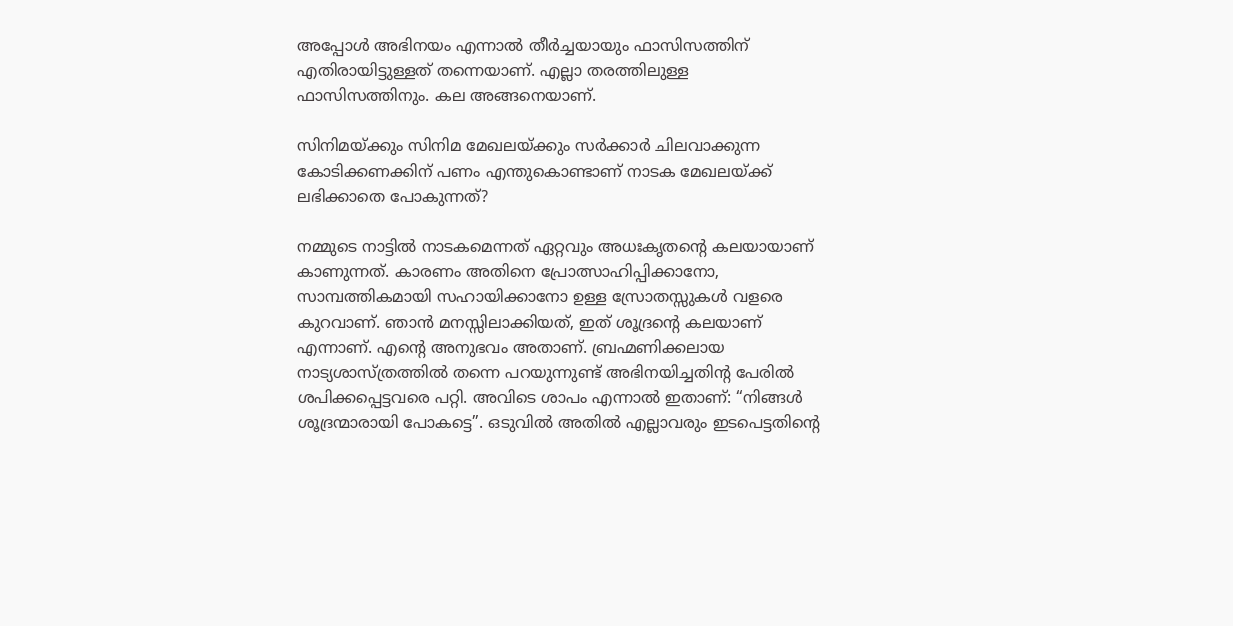അപ്പോൾ അഭിനയം എന്നാൽ തീർച്ചയായും ഫാസിസത്തിന് എതിരായിട്ടുള്ളത് തന്നെയാണ്. എല്ലാ തരത്തിലുള്ള ഫാസിസത്തിനും. കല അങ്ങനെയാണ്.

സിനിമയ്ക്കും സിനിമ മേഖലയ്ക്കും സർക്കാർ ചിലവാക്കുന്ന കോടിക്കണക്കിന് പണം എന്തുകൊണ്ടാണ് നാടക മേഖലയ്ക്ക് ലഭിക്കാതെ പോകുന്നത്?

നമ്മുടെ നാട്ടിൽ നാടകമെന്നത് ഏറ്റവും അധഃകൃതന്റെ കലയായാണ് കാണുന്നത്. കാരണം അതിനെ പ്രോത്സാഹിപ്പിക്കാനോ, സാമ്പത്തികമായി സഹായിക്കാനോ ഉള്ള സ്രോതസ്സുകൾ വളരെ കുറവാണ്. ഞാൻ മനസ്സിലാക്കിയത്, ഇത് ശൂദ്രന്റെ കലയാണ് എന്നാണ്. എന്റെ അനുഭവം അതാണ്. ബ്രഹ്മണിക്കലായ നാട്യശാസ്ത്രത്തിൽ തന്നെ പറയുന്നുണ്ട് അഭിനയിച്ചതിന്റ പേരിൽ ശപിക്കപ്പെട്ടവരെ പറ്റി. അവിടെ ശാപം എന്നാൽ ഇതാണ്: “നിങ്ങൾ ശൂദ്രന്മാരായി പോകട്ടെ”. ഒടുവിൽ അതിൽ എല്ലാവരും ഇടപെട്ടതിന്റെ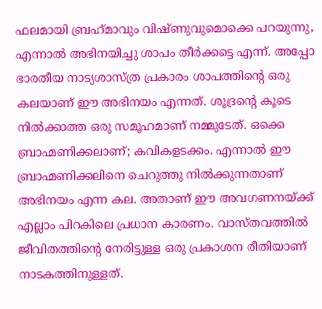ഫലമായി ബ്രഹ്‌മാവും വിഷ്ണുവുമൊക്കെ പറയുന്നു, എന്നാൽ അഭിനയിച്ചു ശാപം തീർക്കട്ടെ എന്ന്. അപ്പോ ഭാരതീയ നാട്യശാസ്ത്ര പ്രകാരം ശാപത്തിന്റെ ഒരു കലയാണ് ഈ അഭിനയം എന്നത്. ശൂദ്രന്റെ കൂടെ നിൽക്കാത്ത ഒരു സമൂഹമാണ് നമ്മുടേത്. ഒക്കെ ബ്രാഹ്മണിക്കലാണ്; കവികളടക്കം. എന്നാൽ ഈ ബ്രാഹ്മണിക്കലിനെ ചെറുത്തു നിൽക്കുന്നതാണ് അഭിനയം എന്ന കല. അതാണ് ഈ അവഗണനയ്ക്ക് എല്ലാം പിറകിലെ പ്രധാന കാരണം. വാസ്തവത്തിൽ ജീവിതത്തിന്റെ നേരിട്ടുള്ള ഒരു പ്രകാശന രീതിയാണ് നാടകത്തിനുള്ളത്.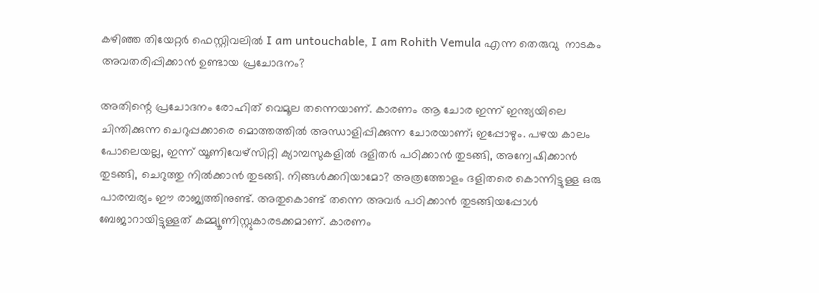കഴിഞ്ഞ തിയേറ്റർ ഫെസ്റ്റിവലിൽ I am untouchable, I am Rohith Vemula എന്ന തെരുവു  നാടകം അവതരിപ്പിക്കാൻ ഉണ്ടായ പ്രചോദനം?

അതിന്റെ പ്രചോദനം രോഹിത് വെമൂല തന്നെയാണ്. കാരണം ആ ചോര ഇന്ന് ഇന്ത്യയിലെ ചിന്തിക്കുന്ന ചെറുപ്പക്കാരെ മൊത്തത്തിൽ അന്ധാളിപ്പിക്കുന്ന ചോരയാണ്; ഇപ്പോഴും. പഴയ കാലം പോലെയല്ല, ഇന്ന് യൂണിവേഴ്സിറ്റി ക്യാമ്പസുകളിൽ ദളിതർ പഠിക്കാൻ തുടങ്ങി, അന്വേഷിക്കാൻ തുടങ്ങി, ചെറുത്തു നിൽക്കാൻ തുടങ്ങി. നിങ്ങൾക്കറിയാമോ? അത്രത്തോളം ദളിതരെ കൊന്നിട്ടുള്ള ഒരു പാരമ്പര്യം ഈ രാജ്യത്തിനുണ്ട്. അതുകൊണ്ട് തന്നെ അവർ പഠിക്കാൻ തുടങ്ങിയപ്പോൾ ബേജാറായിട്ടുള്ളത് കമ്മ്യൂണിസ്റ്റുകാരടക്കമാണ്. കാരണം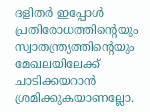ദളിതർ ഇപ്പോൾ പ്രതിരോധത്തിന്റെയും സ്വാതന്ത്ര്യത്തിന്റെയും മേഖലയിലേക്ക് ചാടിക്കയറാൻ ശ്രമിക്കുകയാണല്ലോ.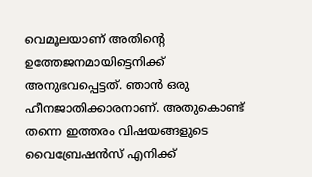വെമൂലയാണ് അതിന്റെ ഉത്തേജനമായിട്ടെനിക്ക്‌ അനുഭവപ്പെട്ടത്. ഞാൻ ഒരു ഹീനജാതിക്കാരനാണ്. അതുകൊണ്ട് തന്നെ ഇത്തരം വിഷയങ്ങളുടെ വൈബ്രേഷൻസ് എനിക്ക്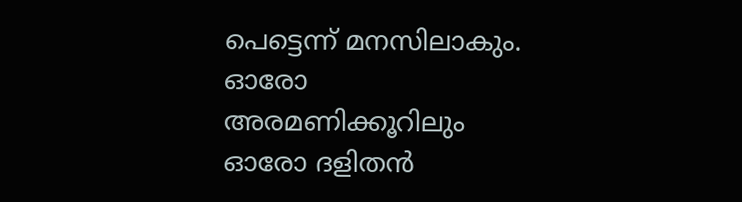പെട്ടെന്ന് മനസിലാകും. ഓരോ അരമണിക്കൂറിലും ഓരോ ദളിതൻ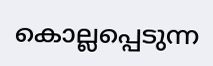കൊല്ലപ്പെടുന്ന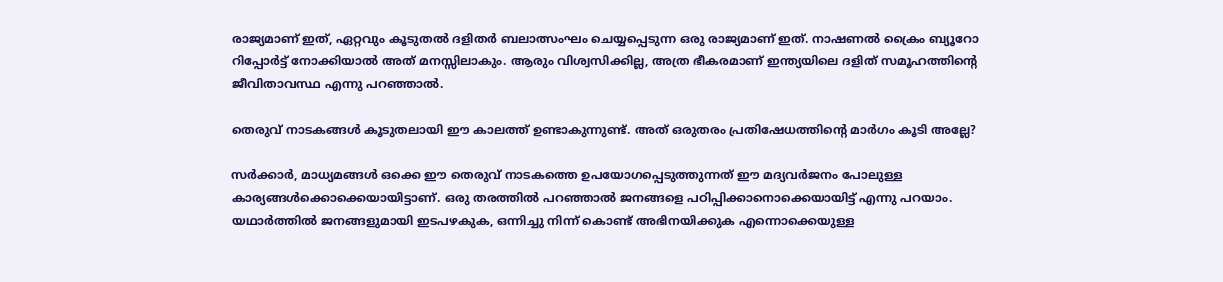രാജ്യമാണ് ഇത്, ഏറ്റവും കൂടുതൽ ദളിതര്‍ ബലാത്സംഘം ചെയ്യപ്പെടുന്ന ഒരു രാജ്യമാണ് ഇത്. നാഷണൽ ക്രൈം ബ്യൂറോ റിപ്പോർട്ട് നോക്കിയാൽ അത് മനസ്സിലാകും. ആരും വിശ്വസിക്കില്ല, അത്ര ഭീകരമാണ് ഇന്ത്യയിലെ ദളിത് സമൂഹത്തിന്റെ ജീവിതാവസ്ഥ എന്നു പറഞ്ഞാൽ.

തെരുവ് നാടകങ്ങൾ കൂടുതലായി ഈ കാലത്ത് ഉണ്ടാകുന്നുണ്ട്. അത് ഒരുതരം പ്രതിഷേധത്തിന്റെ മാർഗം കൂടി അല്ലേ?

സർക്കാർ, മാധ്യമങ്ങൾ ഒക്കെ ഈ തെരുവ് നാടകത്തെ ഉപയോഗപ്പെടുത്തുന്നത് ഈ മദ്യവർജനം പോലുള്ള കാര്യങ്ങൾക്കൊക്കെയായിട്ടാണ്. ഒരു തരത്തിൽ പറഞ്ഞാൽ ജനങ്ങളെ പഠിപ്പിക്കാനൊക്കെയായിട്ട് എന്നു പറയാം. യഥാർത്തിൽ ജനങ്ങളുമായി ഇടപഴകുക, ഒന്നിച്ചു നിന്ന് കൊണ്ട് അഭിനയിക്കുക എന്നൊക്കെയുള്ള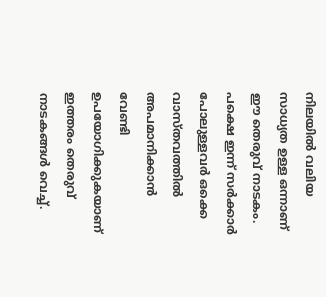നിലയിൽ വലിയ സാധ്യത ഉള്ള ഒന്നാണ് ഈ തെരുവ് നാടകം. പക്ഷെ ഇന്ന് സർക്കാർ പോലുള്ളവർ ഒക്കെ വാസ്തവത്തിൽ അപമാനിക്കാൻ വേണ്ടി ഉപയോഗിക്കുകയാണ് ഇത്തരം തെരുവ് നാടകങ്ങൾ വെച്ച്.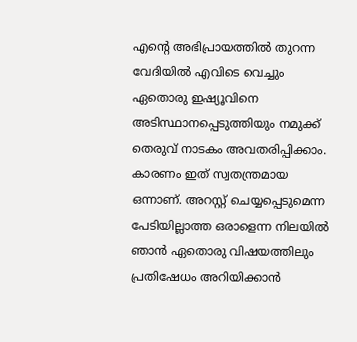എന്റെ അഭിപ്രായത്തിൽ തുറന്ന വേദിയിൽ എവിടെ വെച്ചും ഏതൊരു ഇഷ്യൂവിനെ അടിസ്ഥാനപ്പെടുത്തിയും നമുക്ക് തെരുവ് നാടകം അവതരിപ്പിക്കാം. കാരണം ഇത് സ്വതന്ത്രമായ ഒന്നാണ്. അറസ്റ്റ് ചെയ്യപ്പെടുമെന്ന പേടിയില്ലാത്ത ഒരാളെന്ന നിലയിൽ ഞാൻ ഏതൊരു വിഷയത്തിലും പ്രതിഷേധം അറിയിക്കാൻ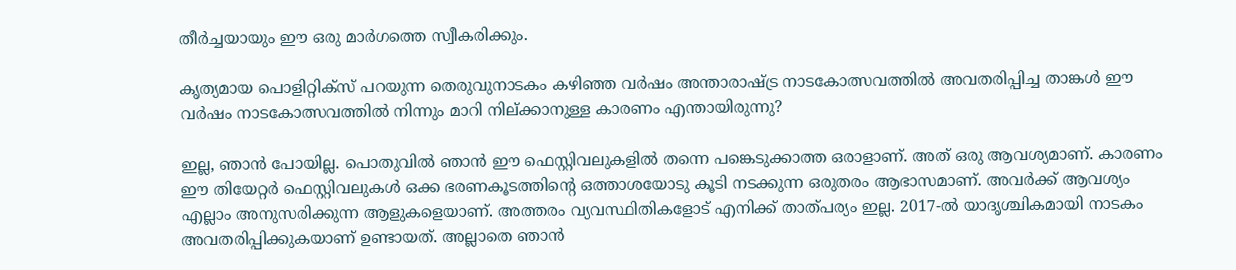തീർച്ചയായും ഈ ഒരു മാർഗത്തെ സ്വീകരിക്കും.

കൃത്യമായ പൊളിറ്റിക്സ് പറയുന്ന തെരുവുനാടകം കഴിഞ്ഞ വർഷം അന്താരാഷ്ട്ര നാടകോത്സവത്തിൽ അവതരിപ്പിച്ച താങ്കൾ ഈ വർഷം നാടകോത്സവത്തിൽ നിന്നും മാറി നില്ക്കാനുള്ള കാരണം എന്തായിരുന്നു?

ഇല്ല, ഞാൻ പോയില്ല. പൊതുവിൽ ഞാൻ ഈ ഫെസ്റ്റിവലുകളിൽ തന്നെ പങ്കെടുക്കാത്ത ഒരാളാണ്. അത് ഒരു ആവശ്യമാണ്. കാരണം ഈ തിയേറ്റർ ഫെസ്റ്റിവലുകൾ ഒക്ക ഭരണകൂടത്തിന്റെ ഒത്താശയോടു കൂടി നടക്കുന്ന ഒരുതരം ആഭാസമാണ്. അവർക്ക് ആവശ്യം എല്ലാം അനുസരിക്കുന്ന ആളുകളെയാണ്. അത്തരം വ്യവസ്ഥിതികളോട് എനിക്ക് താത്പര്യം ഇല്ല. 2017-ൽ യാദൃശ്ചികമായി നാടകം അവതരിപ്പിക്കുകയാണ് ഉണ്ടായത്. അല്ലാതെ ഞാൻ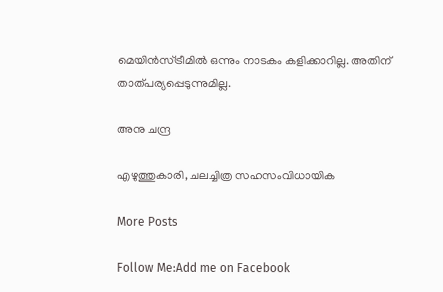മെയിൻസ്ട്രീമിൽ ഒന്നും നാടകം കളിക്കാറില്ല. അതിന് താത്പര്യപ്പെടുന്നുമില്ല.

അനു ചന്ദ്ര

എഴുത്തുകാരി, ചലച്ചിത്ര സഹസംവിധായിക

More Posts

Follow Me:Add me on Facebook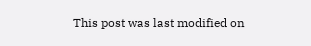This post was last modified on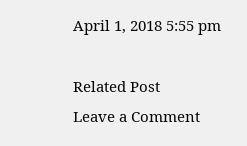April 1, 2018 5:55 pm

Related Post
Leave a Comment